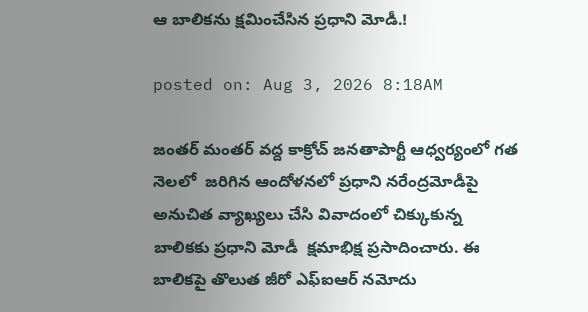ఆ బాలికను క్షమించేసిన ప్రధాని మోడీ.!

posted on: Aug 3, 2026 8:18AM

జంతర్ మంతర్ వద్ద కాక్రోచ్ జనతాపార్టీ ఆధ్వర్యంలో గత నెలలో  జరిగిన ఆందోళనలో ప్రధాని నరేంద్రమోడీపై అనుచిత వ్యాఖ్యలు చేసి వివాదంలో చిక్కుకున్న బాలికకు ప్రధాని మోడీ  క్షమాభిక్ష ప్రసాదించారు. ఈ బాలికపై తొలుత జీరో ఎఫ్ఐఆర్ నమోదు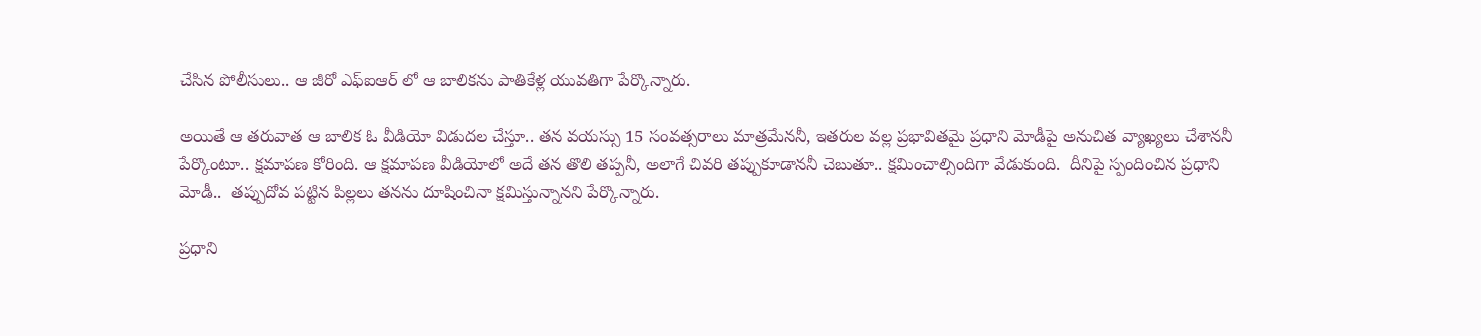చేసిన పోలీసులు.. ఆ జీరో ఎఫ్ఐఆర్ లో ఆ బాలికను పాతికేళ్ల యువతిగా పేర్కొన్నారు.

అయితే ఆ తరువాత ఆ బాలిక ఓ వీడియో విడుదల చేస్తూ.. తన వయస్సు 15 సంవత్సరాలు మాత్రమేననీ, ఇతరుల వల్ల ప్రభావితమై ప్రధాని మోడీపై అనుచిత వ్యాఖ్యలు చేశాననీ పేర్కొంటూ.. క్షమాపణ కోరింది. ఆ క్షమాపణ వీడియోలో అదే తన తొలి తప్పనీ, అలాగే చివరి తప్పుకూడాననీ చెబుతూ.. క్షమించాల్సిందిగా వేడుకుంది.  దీనిపై స్పందించిన ప్రధాని మోడీ..  తప్పుదోవ పట్టిన పిల్లలు తనను దూషించినా క్షమిస్తున్నానని పేర్కొన్నారు.

ప్రధాని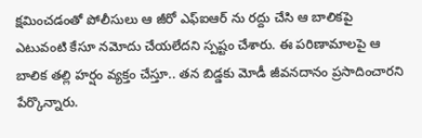క్షమించడంతో పోలీసులు ఆ జీరో ఎఫ్ఐఆర్ ను రద్దు చేసి ఆ బాలికపై ఎటువంటి కేసూ నమోదు చేయలేదని స్పష్టం చేశారు. ఈ పరిణామాలపై ఆ బాలిక తల్లి హర్షం వ్యక్తం చేస్తూ.. తన బిడ్డకు మోడీ జీవనదానం ప్రసాదించారని పేర్కొన్నారు.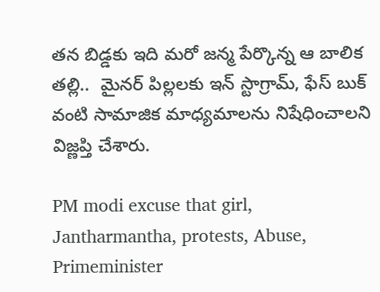తన బిడ్డకు ఇది మరో జన్మ పేర్కొన్న ఆ బాలిక తల్లి..  మైనర్ పిల్లలకు ఇన్ స్టాగ్రామ్, ఫేస్ బుక్ వంటి సామాజిక మాధ్యమాలను నిషేధించాలని విజ్ణప్తి చేశారు.

PM modi excuse that girl, Jantharmantha, protests, Abuse, Primeminister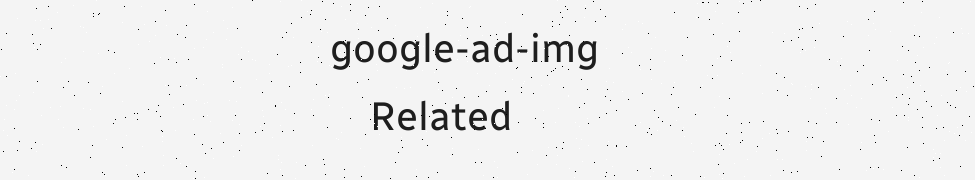google-ad-img
    Related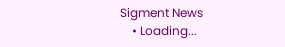Sigment News
    • Loading...